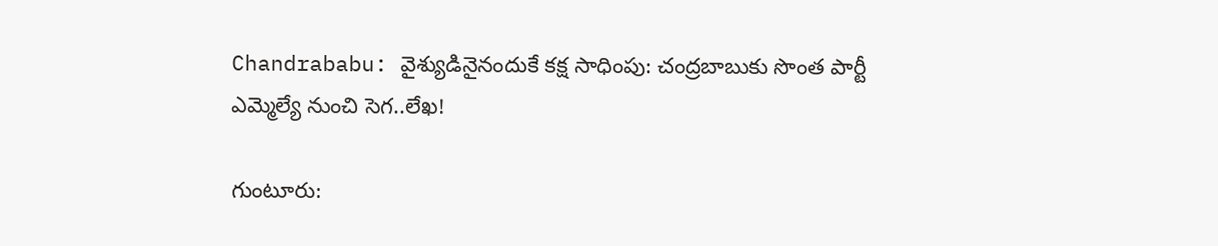Chandrababu: వైశ్యుడినైనందుకే కక్ష సాధింపు: చంద్రబాబుకు సొంత పార్టీ ఎమ్మెల్యే నుంచి సెగ..లేఖ!

గుంటూరు: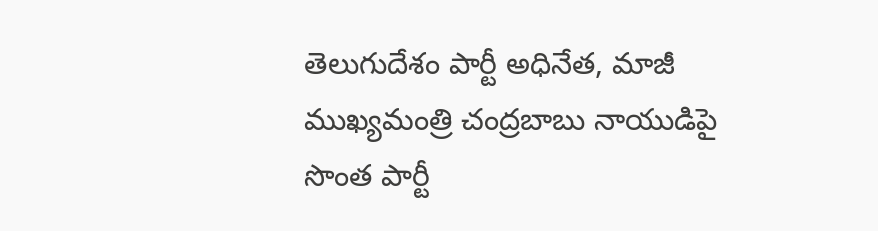తెలుగుదేశం పార్టీ అధినేత, మాజీ ముఖ్యమంత్రి చంద్రబాబు నాయుడిపై సొంత పార్టీ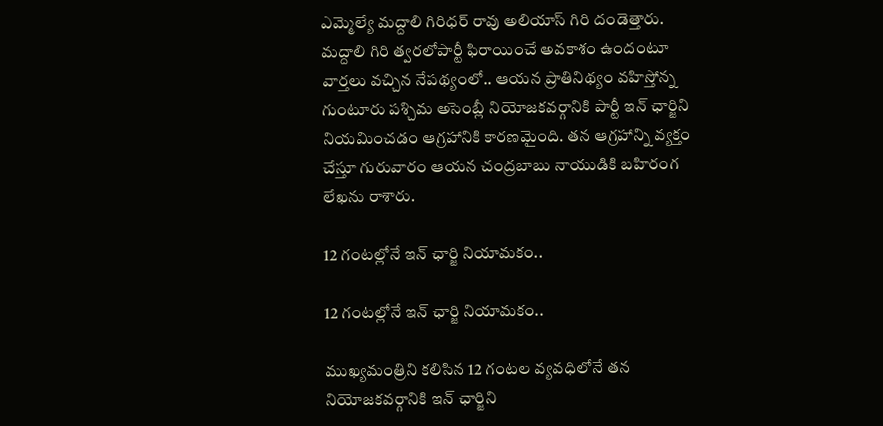ఎమ్మెల్యే మద్దాలి గిరిధర్ రావు అలియాస్ గిరి దండెత్తారు. మద్దాలి గిరి త్వరలోపార్టీ ఫిరాయించే అవకాశం ఉందంటూ వార్తలు వచ్చిన నేపథ్యంలో.. ఆయన ప్రాతినిథ్యం వహిస్తోన్న గుంటూరు పశ్చిమ అసెంబ్లీ నియోజకవర్గానికి పార్టీ ఇన్ ఛార్జిని నియమించడం ఆగ్రహానికి కారణమైంది. తన ఆగ్రహాన్ని వ్యక్తం చేస్తూ గురువారం ఆయన చంద్రబాబు నాయుడికి బహిరంగ లేఖను రాశారు.

12 గంటల్లోనే ఇన్ ఛార్జి నియామకం..

12 గంటల్లోనే ఇన్ ఛార్జి నియామకం..

ముఖ్యమంత్రిని కలిసిన 12 గంటల వ్యవధిలోనే తన నియోజకవర్గానికి ఇన్ ఛార్జిని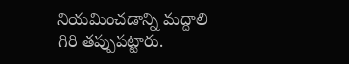నియమించడాన్ని మద్దాలి గిరి తప్పుపట్టారు.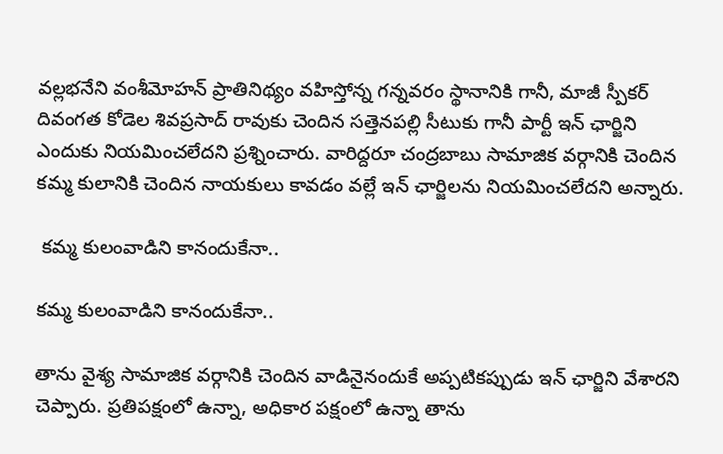వల్లభనేని వంశీమోహన్ ప్రాతినిథ్యం వహిస్తోన్న గన్నవరం స్థానానికి గానీ, మాజీ స్పీకర్ దివంగత కోడెల శివప్రసాద్ రావుకు చెందిన సత్తెనపల్లి సీటుకు గానీ పార్టీ ఇన్ ఛార్జిని ఎందుకు నియమించలేదని ప్రశ్నించారు. వారిద్దరూ చంద్రబాబు సామాజిక వర్గానికి చెందిన కమ్మ కులానికి చెందిన నాయకులు కావడం వల్లే ఇన్ ఛార్జిలను నియమించలేదని అన్నారు.

 కమ్మ కులంవాడిని కానందుకేనా..

కమ్మ కులంవాడిని కానందుకేనా..

తాను వైశ్య సామాజిక వర్గానికి చెందిన వాడినైనందుకే అప్పటికప్పుడు ఇన్ ఛార్జిని వేశారని చెప్పారు. ప్రతిపక్షంలో ఉన్నా, అధికార పక్షంలో ఉన్నా తాను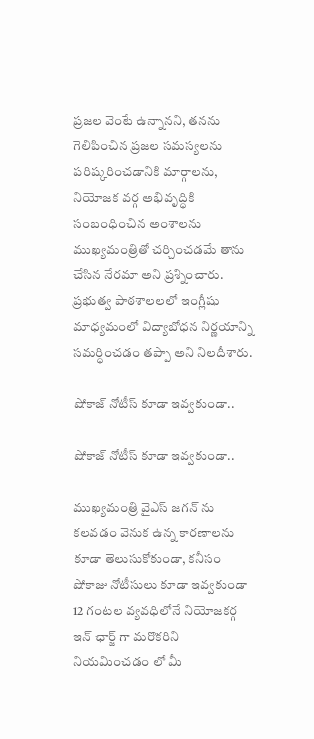ప్రజల వెంటే ఉన్నానని, తనను గెలిపించిన ప్రజల సమస్యలను పరిష్కరించడానికి మార్గాలను, నియోజక వర్గ అభివృద్ధికి సంబంధించిన అంశాలను ముఖ్యమంత్రితో చర్చించడమే తాను చేసిన నేరమా అని ప్రశ్నించారు. ప్రభుత్వ పాఠశాలలలో ఇంగ్లీషు మాధ్యమంలో విద్యాబోధన నిర్ణయాన్ని సమర్ధించడం తప్పా అని నిలదీశారు.

షోకాజ్ నోటీస్ కూడా ఇవ్వకుండా..

షోకాజ్ నోటీస్ కూడా ఇవ్వకుండా..

ముఖ్యమంత్రి వైఎస్ జగన్ ను కలవడం వెనుక ఉన్న కారణాలను కూడా తెలుసుకోకుండా, కనీసం షోకాజు నోటీసులు కూడా ఇవ్వకుండా 12 గంటల వ్యవధిలోనే నియోజకర్గ ఇన్ ఛార్జ్ గా మరొకరిని నియమించడం లో మీ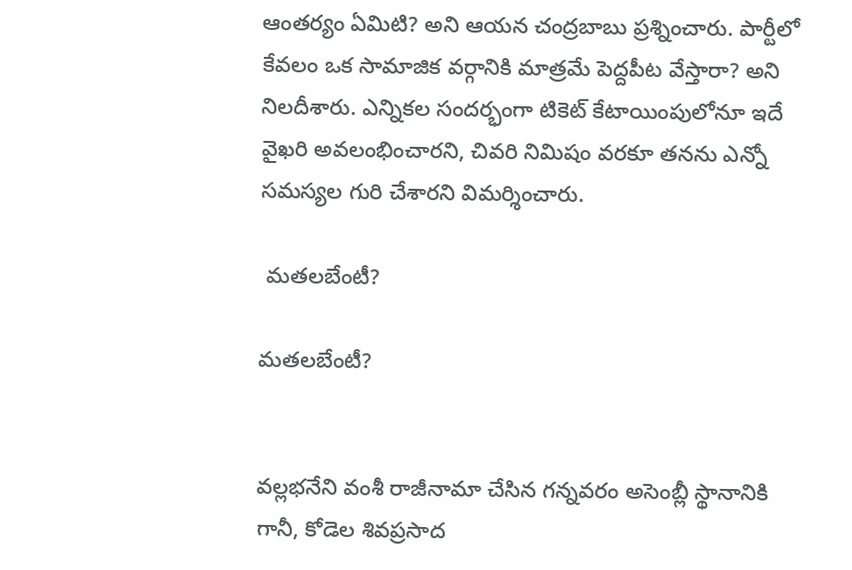ఆంతర్యం ఏమిటి? అని ఆయన చంద్రబాబు ప్రశ్నించారు. పార్టీలో కేవలం ఒక సామాజిక వర్గానికి మాత్రమే పెద్దపీట వేస్తారా? అని నిలదీశారు. ఎన్నికల సందర్భంగా టికెట్ కేటాయింపులోనూ ఇదే వైఖరి అవలంభించారని, చివరి నిమిషం వరకూ తనను ఎన్నో సమస్యల గురి చేశారని విమర్శించారు.

 మతలబేంటీ?

మతలబేంటీ?


వల్లభనేని వంశీ రాజీనామా చేసిన గన్నవరం అసెంబ్లీ స్థానానికి గానీ, కోడెల శివప్రసాద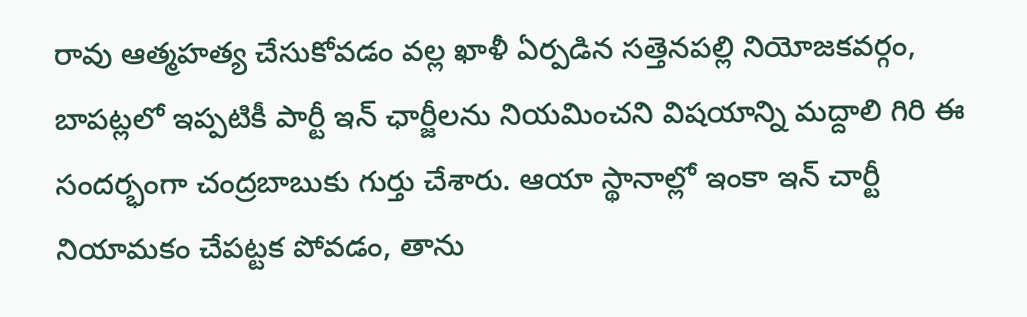రావు ఆత్మహత్య చేసుకోవడం వల్ల ఖాళీ ఏర్పడిన సత్తెనపల్లి నియోజకవర్గం, బాపట్లలో ఇప్పటికీ పార్టీ ఇన్ ఛార్జీలను నియమించని విషయాన్ని మద్దాలి గిరి ఈ సందర్భంగా చంద్రబాబుకు గుర్తు చేశారు. ఆయా స్థానాల్లో ఇంకా ఇన్ చార్టీ నియామకం చేపట్టక పోవడం, తాను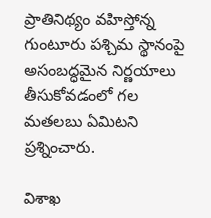ప్రాతినిథ్యం వహిస్తోన్న గుంటూరు పశ్చిమ స్థానంపై అసంబద్ధమైన నిర్ణయాలు తీసుకోవడంలో గల మతలబు ఏమిటని ప్రశ్నించారు.

విశాఖ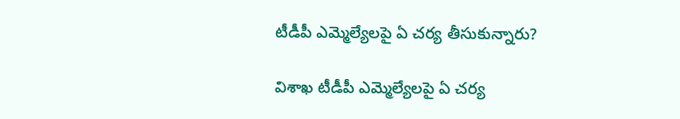టీడీపీ ఎమ్మెల్యేలపై ఏ చర్య తీసుకున్నారు?

విశాఖ టీడీపీ ఎమ్మెల్యేలపై ఏ చర్య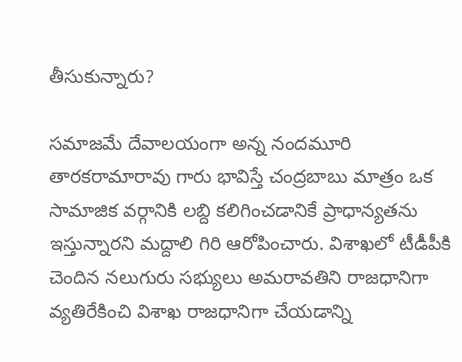తీసుకున్నారు?

సమాజమే దేవాలయంగా అన్న నందమూరి తారకరామారావు గారు భావిస్తే చంద్రబాబు మాత్రం ఒక సామాజిక వర్గానికి లబ్ది కలిగించడానికే ప్రాధాన్యతను ఇస్తున్నారని మద్దాలి గిరి ఆరోపించారు. విశాఖలో టీడీపీకి చెందిన నలుగురు సభ్యులు అమరావతిని రాజధానిగా వ్యతిరేకించి విశాఖ రాజధానిగా చేయడాన్ని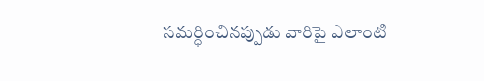సమర్ధించినప్పుడు వారిపై ఎలాంటి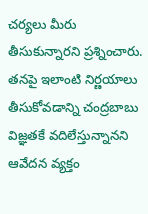చర్యలు మీరు తీసుకున్నారని ప్రశ్నించారు. తనపై ఇలాంటి నిర్ణయాలు తీసుకోవడాన్ని చంద్రబాబు విజ్ఞతకే వదిలేస్తున్నానని ఆవేదన వ్యక్తం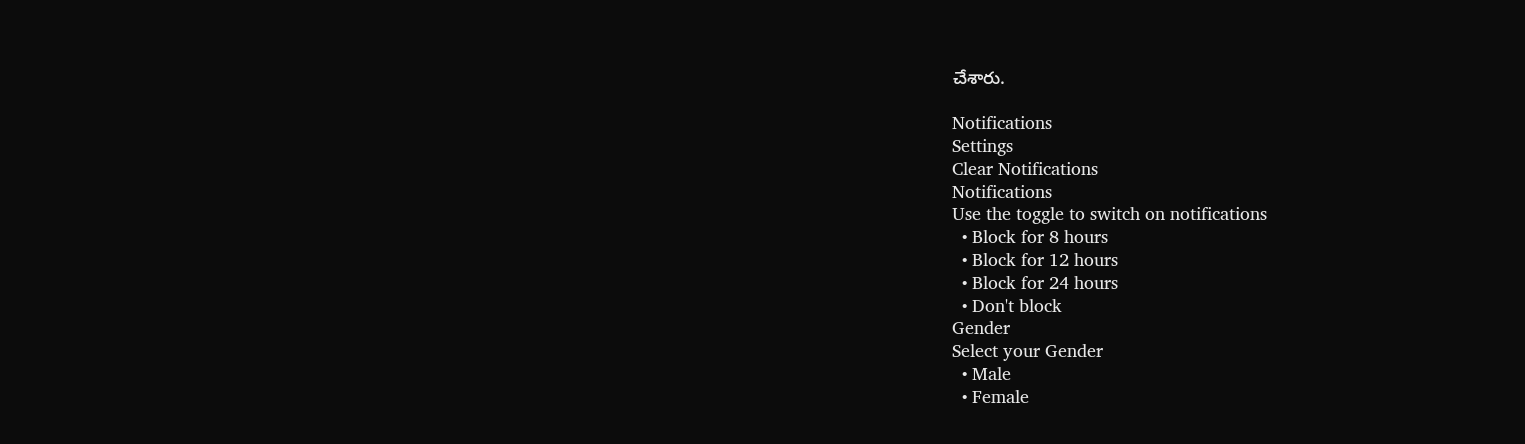చేశారు.

Notifications
Settings
Clear Notifications
Notifications
Use the toggle to switch on notifications
  • Block for 8 hours
  • Block for 12 hours
  • Block for 24 hours
  • Don't block
Gender
Select your Gender
  • Male
  • Female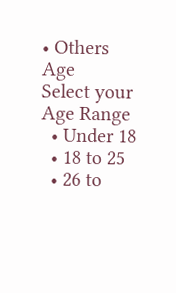• Others
Age
Select your Age Range
  • Under 18
  • 18 to 25
  • 26 to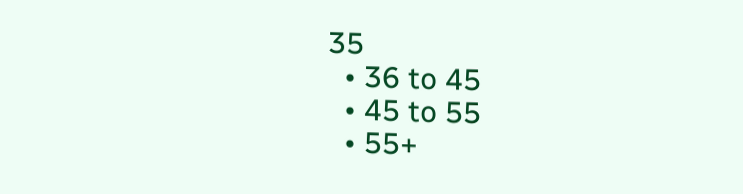35
  • 36 to 45
  • 45 to 55
  • 55+